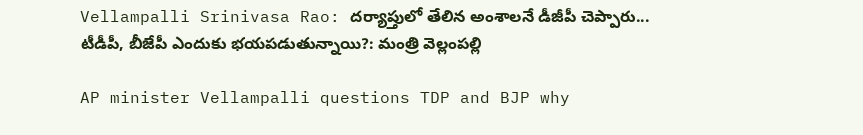Vellampalli Srinivasa Rao: దర్యాప్తులో తేలిన అంశాలనే డీజీపీ చెప్పారు... టీడీపీ, బీజేపీ ఎందుకు భయపడుతున్నాయి?: మంత్రి వెల్లంపల్లి

AP minister Vellampalli questions TDP and BJP why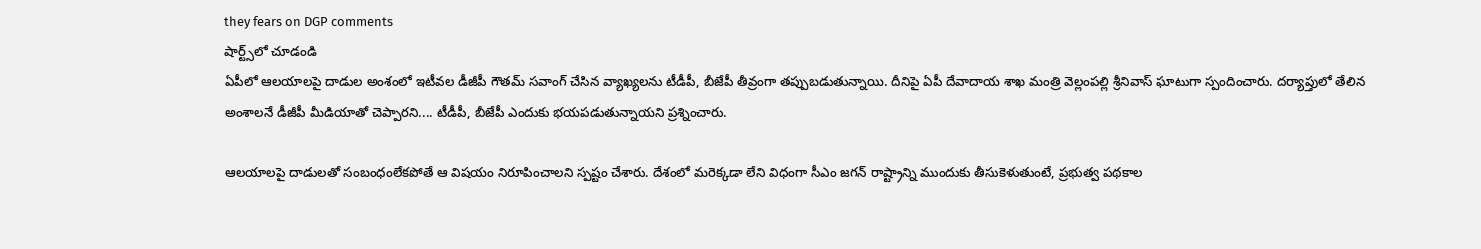they fears on DGP comments
షార్ట్స్‌లో చూడండి
ఏపీలో ఆలయాలపై దాడుల అంశంలో ఇటీవల డీజీపీ గౌతమ్ సవాంగ్ చేసిన వ్యాఖ్యలను టీడీపీ, బీజేపీ తీవ్రంగా తప్పుబడుతున్నాయి. దీనిపై ఏపీ దేవాదాయ శాఖ మంత్రి వెల్లంపల్లి శ్రీనివాస్ ఘాటుగా స్పందించారు. దర్యాప్తులో తేలిన అంశాలనే డీజీపీ మీడియాతో చెప్పారని.... టీడీపీ, బీజేపీ ఎందుకు భయపడుతున్నాయని ప్రశ్నించారు.

ఆలయాలపై దాడులతో సంబంధంలేకపోతే ఆ విషయం నిరూపించాలని స్పష్టం చేశారు. దేశంలో మరెక్కడా లేని విధంగా సీఎం జగన్ రాష్ట్రాన్ని ముందుకు తీసుకెళుతుంటే, ప్రభుత్వ పథకాల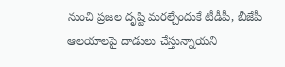నుంచి ప్రజల దృష్టి మరల్చేందుకే టీడీపీ, బీజేపీ ఆలయాలపై దాడులు చేస్తున్నాయని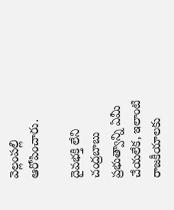వెల్లంపల్లి ఆరోపించారు.

దైవభక్తి లేని చంద్రబాబు ప్రభుత్వాన్ని ఏమీ చేయలేక, ఇలాంటి రాజకీయాలకు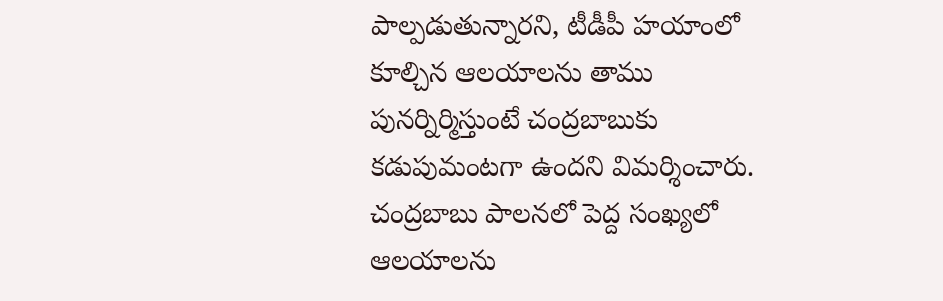పాల్పడుతున్నారని, టీడీపీ హయాంలో కూల్చిన ఆలయాలను తాము పునర్నిర్మిస్తుంటే చంద్రబాబుకు కడుపుమంటగా ఉందని విమర్శించారు. చంద్రబాబు పాలనలో పెద్ద సంఖ్యలో ఆలయాలను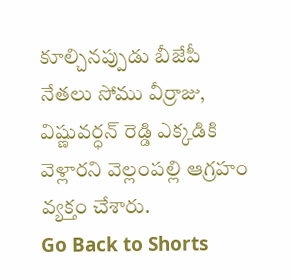కూల్చినప్పుడు బీజేపీ నేతలు సోము వీర్రాజు, విష్ణువర్ధన్ రెడ్డి ఎక్కడికి వెళ్లారని వెల్లంపల్లి ఆగ్రహం వ్యక్తం చేశారు.
Go Back to Shorts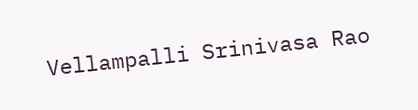Vellampalli Srinivasa Rao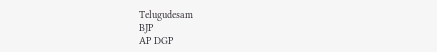Telugudesam
BJP
AP DGP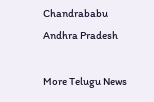Chandrababu
Andhra Pradesh

More Telugu News